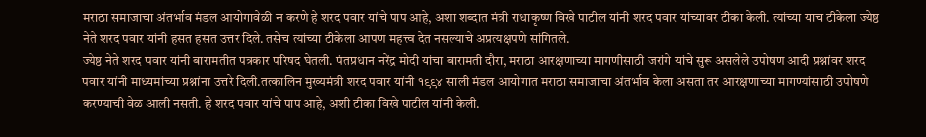मराठा समाजाचा अंतर्भाव मंडल आयोगावेळी न करणे हे शरद पवार यांचे पाप आहे, अशा शब्दात मंत्री राधाकृष्ण विखे पाटील यांनी शरद पवार यांच्यावर टीका केली. त्यांच्या याच टीकेला ज्येष्ठ नेते शरद पवार यांनी हसत हसत उत्तर दिले. तसेच त्यांच्या टीकेला आपण महत्त्व देत नसल्याचे अप्रत्यक्षपणे सांगितले.
ज्येष्ठ नेते शरद पवार यांनी बारामतीत पत्रकार परिषद घेतली. पंतप्रधान नरेंद्र मोदी यांचा बारामती दौरा, मराठा आरक्षणाच्या मागणीसाठी जरांगे यांचे सुरू असलेले उपोषण आदी प्रश्नांवर शरद पवार यांनी माध्यमांच्या प्रश्नांना उत्तरे दिली.तत्कालिन मुख्यमंत्री शरद पवार यांनी १९९४ साली मंडल आयोगात मराठा समाजाचा अंतर्भाव केला असता तर आरक्षणाच्या मागण्यांसाठी उपोषणे करण्याची वेळ आली नसती. हे शरद पवार यांचे पाप आहे, अशी टीका विखे पाटील यांनी केली.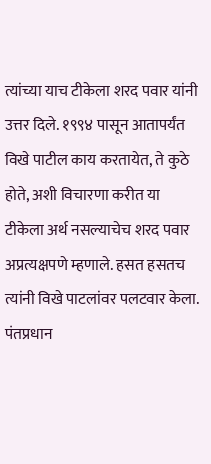त्यांच्या याच टीकेला शरद पवार यांनी उत्तर दिले. १९९४ पासून आतापर्यंत विखे पाटील काय करतायेत, ते कुठे होते, अशी विचारणा करीत या टीकेला अर्थ नसल्याचेच शरद पवार अप्रत्यक्षपणे म्हणाले. हसत हसतच त्यांनी विखे पाटलांवर पलटवार केला.
पंतप्रधान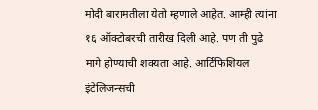मोदी बारामतीला येतो म्हणाले आहेत. आम्ही त्यांना १६ ऑक्टोबरची तारीख दिली आहे. पण ती पुढे मागे होण्याची शक्यता आहे. आर्टिफिशियल इंटेलिजन्सची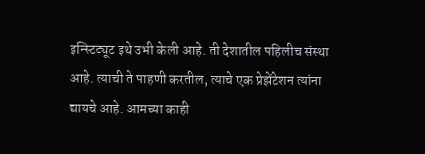इन्स्टिट्यूट इथे उभी केली आहे. ती देशातील पहिलीच संस्था आहे. त्याची ते पाहणी करतील, त्याचे एक प्रेझेंटेशन त्यांना द्यायचे आहे. आमच्या काही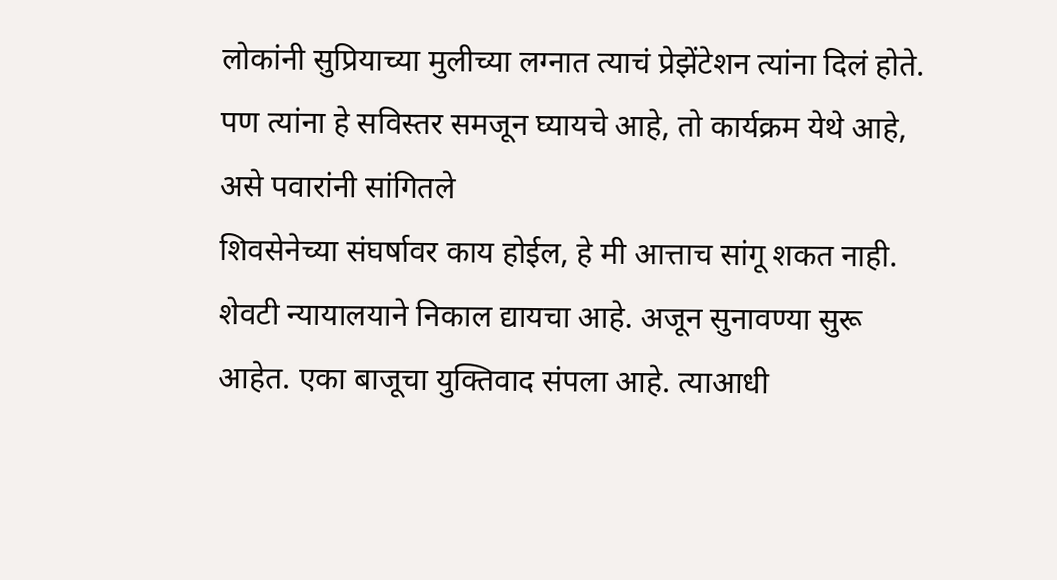लोकांनी सुप्रियाच्या मुलीच्या लग्नात त्याचं प्रेझेंटेशन त्यांना दिलं होते. पण त्यांना हे सविस्तर समजून घ्यायचे आहे, तो कार्यक्रम येथे आहे, असे पवारांनी सांगितले
शिवसेनेच्या संघर्षावर काय होईल, हे मी आत्ताच सांगू शकत नाही. शेवटी न्यायालयाने निकाल द्यायचा आहे. अजून सुनावण्या सुरू आहेत. एका बाजूचा युक्तिवाद संपला आहे. त्याआधी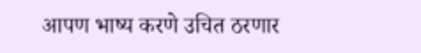आपण भाष्य करणे उचित ठरणार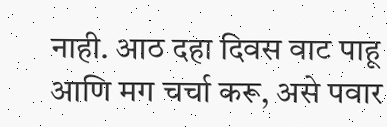नाही. आठ दहा दिवस वाट पाहू आणि मग चर्चा करू, असे पवार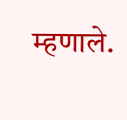म्हणाले.